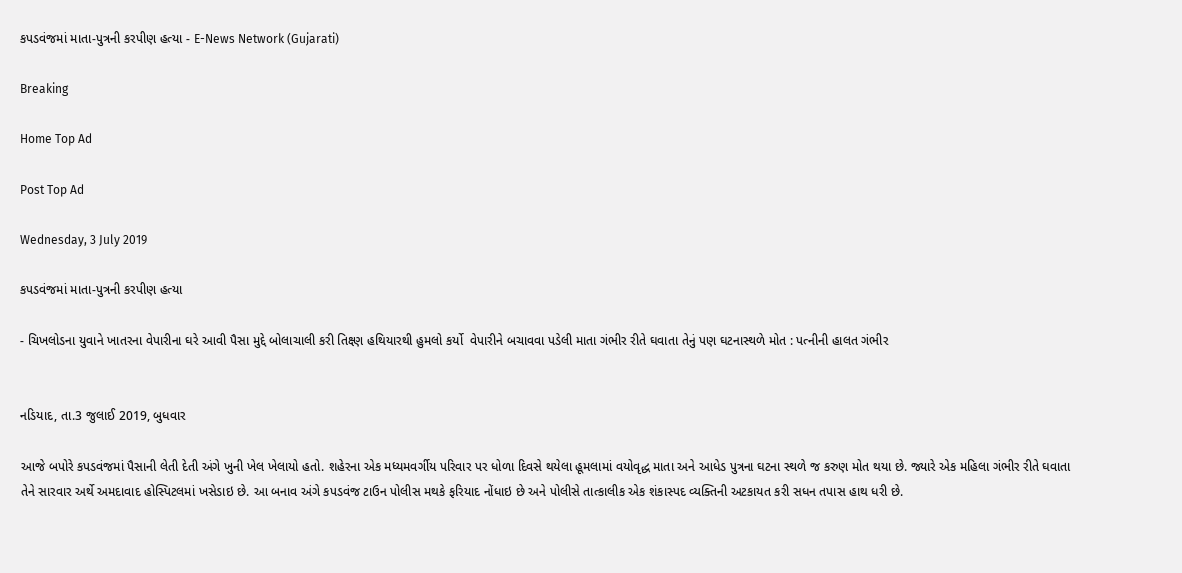કપડવંજમાં માતા-પુત્રની કરપીણ હત્યા - E-News Network (Gujarati)

Breaking

Home Top Ad

Post Top Ad

Wednesday, 3 July 2019

કપડવંજમાં માતા-પુત્રની કરપીણ હત્યા

- ચિખલોડના યુવાને ખાતરના વેપારીના ઘરે આવી પૈસા મુદ્દે બોલાચાલી કરી તિક્ષ્ણ હથિયારથી હુમલો કર્યો  વેપારીને બચાવવા પડેલી માતા ગંભીર રીતે ઘવાતા તેનું પણ ઘટનાસ્થળે મોત : પત્નીની હાલત ગંભીર


નડિયાદ, તા.3 જુલાઈ 2019, બુધવાર

આજે બપોરે કપડવંજમાં પૈસાની લેતી દેતી અંગે ખુની ખેલ ખેલાયો હતો. શહેરના એક મધ્યમવર્ગીય પરિવાર પર ધોળા દિવસે થયેલા હૂમલામાં વયોવૃદ્ધ માતા અને આધેડ પુત્રના ઘટના સ્થળે જ કરુણ મોત થયા છે. જ્યારે એક મહિલા ગંભીર રીતે ઘવાતા તેને સારવાર અર્થે અમદાવાદ હોસ્પિટલમાં ખસેડાઇ છે. આ બનાવ અંગે કપડવંજ ટાઉન પોલીસ મથકે ફરિયાદ નોંધાઇ છે અને પોલીસે તાત્કાલીક એક શંકાસ્પદ વ્યક્તિની અટકાયત કરી સધન તપાસ હાથ ધરી છે.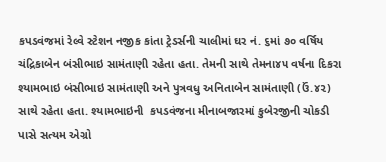કપડવંજમાં રેલ્વે સ્ટેશન નજીક કાંતા ટ્રેડર્સની ચાલીમાં ઘર નં. ૬માં ૭૦ વર્ષિય ચંદ્રિકાબેન બંસીભાઇ સામંતાણી રહેતા હતા. તેમની સાથે તેમના૪૫ વર્ષના દિકરા શ્યામભાઇ બંસીભાઇ સામંતાણી અને પુત્રવધુ અનિતાબેન સામંતાણી (ઉં.૪૨) સાથે રહેતા હતા. શ્યામભાઇની  કપડવંજના મીનાબજારમાં કુબેરજીની ચોકડી પાસે સત્યમ એગ્રો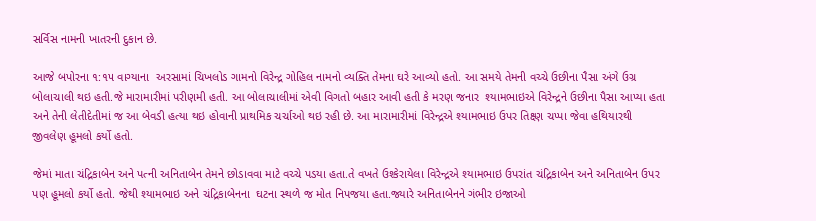સર્વિસ નામની ખાતરની દુકાન છે.

આજે બપોરના ૧:૧૫ વાગ્યાના  અરસામાં ચિખલોડ ગામનો વિરેન્દ્ર ગોહિલ નામનો વ્યક્તિ તેમના ઘરે આવ્યો હતો. આ સમયે તેમની વચ્ચે ઉછીના પૈસા અંગે ઉગ્ર બોલાચાલી થઇ હતી.જે મારામારીમાં પરીણમી હતી. આ બોલાચાલીમાં એવી વિગતો બહાર આવી હતી કે મરણ જનાર  શ્યામભાઇએ વિરેન્દ્રને ઉછીના પૈસા આપ્યા હતા અને તેની લેતીદેતીમાં જ આ બેવડી હત્યા થઇ હોવાની પ્રાથમિક ચર્ચાઓ થઇ રહી છે. આ મારામારીમાં વિરેન્દ્રએ શ્યામભાઇ ઉપર તિક્ષ્ણ ચપ્પા જેવા હથિયારથી જીવલેણ હૂમલો કર્યો હતો.

જેમાં માતા ચંદ્રિકાબેન અને પત્ની અનિતાબેન તેમને છોડાવવા માટે વચ્ચે પડયા હતા.તે વખતે ઉશ્કેરાયેલા વિરેન્દ્રએ શ્યામભાઇ ઉપરાંત ચંદ્રિકાબેન અને અનિતાબેન ઉપર પણ હૂમલો કર્યો હતો. જેથી શ્યામભાઇ અને ચંદ્રિકાબેનના  ઘટના સ્થળે જ મોત નિપજયા હતા.જ્યારે અનિતાબેનને ગંભીર ઇજાઓ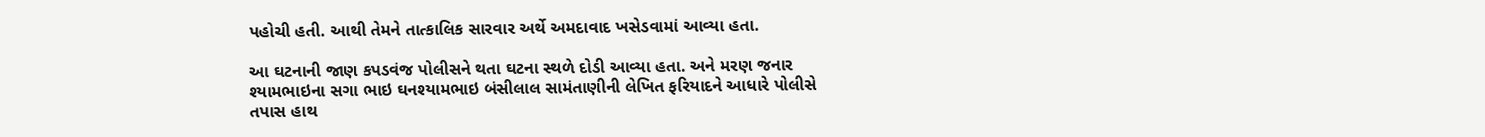પહોચી હતી. આથી તેમને તાત્કાલિક સારવાર અર્થે અમદાવાદ ખસેડવામાં આવ્યા હતા.

આ ઘટનાની જાણ કપડવંજ પોલીસને થતા ઘટના સ્થળે દોડી આવ્યા હતા. અને મરણ જનાર શ્યામભાઇના સગા ભાઇ ઘનશ્યામભાઇ બંસીલાલ સામંતાણીની લેખિત ફરિયાદને આધારે પોલીસે તપાસ હાથ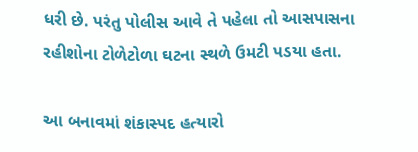ધરી છે. પરંતુ પોલીસ આવે તે પહેલા તો આસપાસના રહીશોના ટોળેટોળા ઘટના સ્થળે ઉમટી પડયા હતા.

આ બનાવમાં શંકાસ્પદ હત્યારો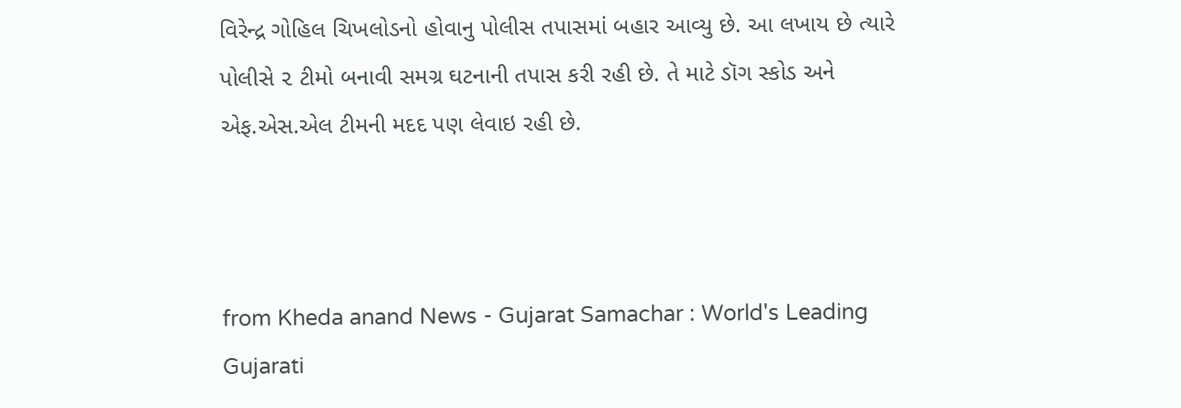વિરેન્દ્ર ગોહિલ ચિખલોડનો હોવાનુ પોલીસ તપાસમાં બહાર આવ્યુ છે. આ લખાય છે ત્યારે પોલીસે ૨ ટીમો બનાવી સમગ્ર ઘટનાની તપાસ કરી રહી છે. તે માટે ડૉગ સ્કોડ અને એફ.એસ.એલ ટીમની મદદ પણ લેવાઇ રહી છે.



from Kheda anand News - Gujarat Samachar : World's Leading Gujarati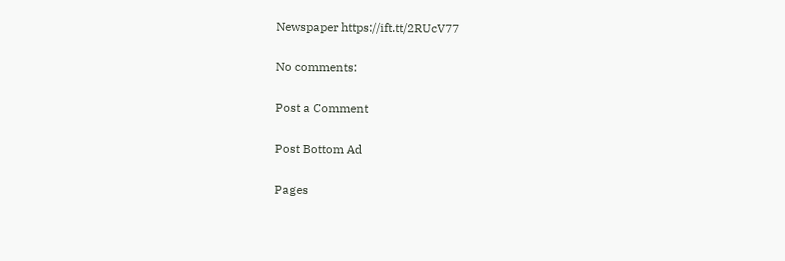Newspaper https://ift.tt/2RUcV77

No comments:

Post a Comment

Post Bottom Ad

Pages